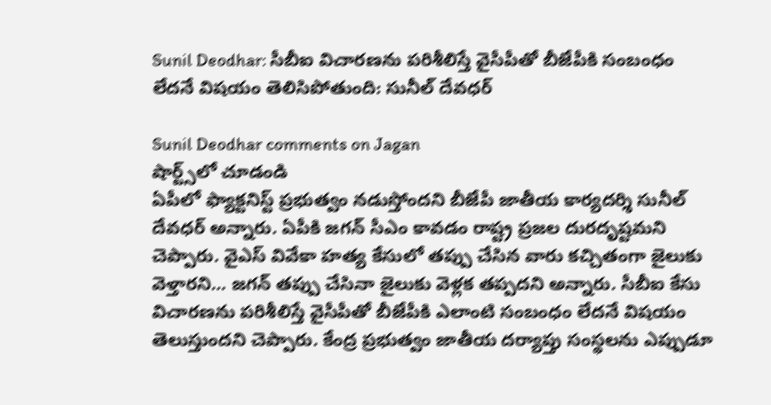Sunil Deodhar: సీబీఐ విచారణను పరిశీలిస్తే వైసీపీతో బీజేపీకి సంబంధం లేదనే విషయం తెలిసిపోతుంది: సునీల్ దేవధర్

Sunil Deodhar comments on Jagan
షార్ట్స్‌లో చూడండి
ఏపీలో ఫ్యాక్టనిస్ట్ ప్రభుత్వం నడుస్తోందని బీజేపీ జాతీయ కార్యదర్శి సునీల్ దేవధర్ అన్నారు. ఏపీకి జగన్ సీఎం కావడం రాష్ట్ర ప్రజల దురదృష్టమని చెప్పారు. వైఎస్ వివేకా హత్య కేసులో తప్పు చేసిన వారు కచ్చితంగా జైలుకు వెళ్తారని... జగన్ తప్పు చేసినా జైలుకు వెళ్లక తప్పదని అన్నారు. సీబీఐ కేసు విచారణను పరిశీలిస్తే వైసీపీతో బీజేపీకి ఎలాంటి సంబంధం లేదనే విషయం తెలుస్తుందని చెప్పారు. కేంద్ర ప్రభుత్వం జాతీయ దర్యాప్తు సంస్థలను ఎప్పుడూ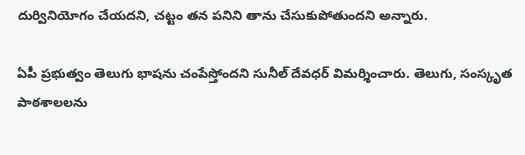దుర్వినియోగం చేయదని, చట్టం తన పనిని తాను చేసుకుపోతుందని అన్నారు.

ఏపీ ప్రభుత్వం తెలుగు భాషను చంపేస్తోందని సునీల్ దేవధర్ విమర్శించారు. తెలుగు, సంస్కృత పాఠశాలలను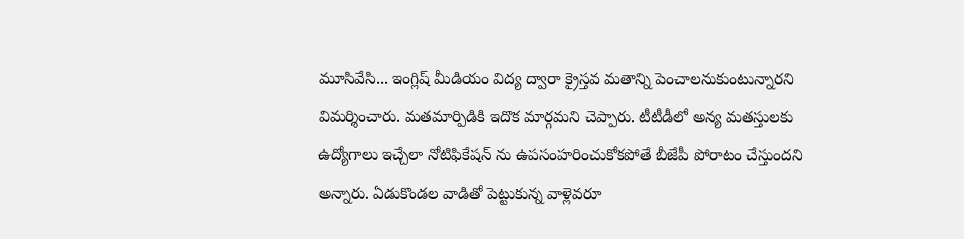మూసివేసి... ఇంగ్లిష్ మీడియం విద్య ద్వారా క్రైస్తవ మతాన్ని పెంచాలనుకుంటున్నారని విమర్శించారు. మతమార్పిడికి ఇదొక మార్గమని చెప్పారు. టీటీడీలో అన్య మతస్తులకు ఉద్యోగాలు ఇచ్చేలా నోటిఫికేషన్ ను ఉపసంహరించుకోకపోతే బీజేపీ పోరాటం చేస్తుందని అన్నారు. ఏడుకొండల వాడితో పెట్టుకున్న వాళ్లెవరూ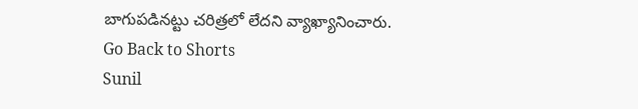బాగుపడినట్టు చరిత్రలో లేదని వ్యాఖ్యానించారు.
Go Back to Shorts
Sunil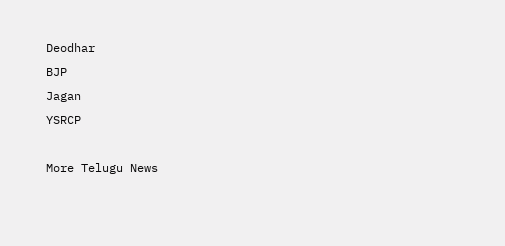Deodhar
BJP
Jagan
YSRCP

More Telugu News